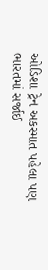ઓડિશા ટ્રેન અકસ્માત પહેલા પણ ભારતમાં સર્જાઈ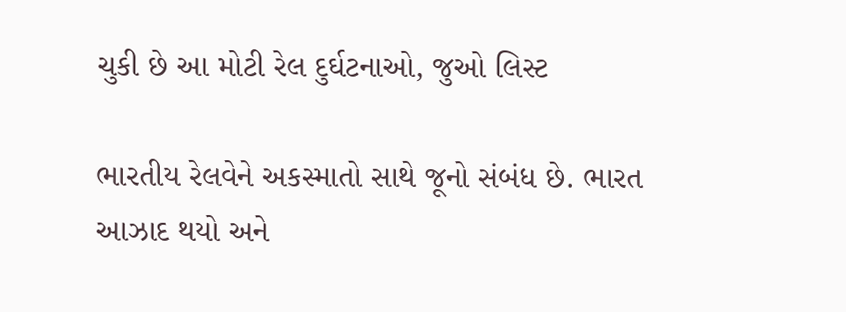ચુકી છે આ મોટી રેલ દુર્ઘટનાઓ, જુઓ લિસ્ટ

ભારતીય રેલવેને અકસ્માતો સાથે જૂનો સંબંધ છે. ભારત આઝાદ થયો અને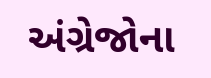અંગ્રેજોના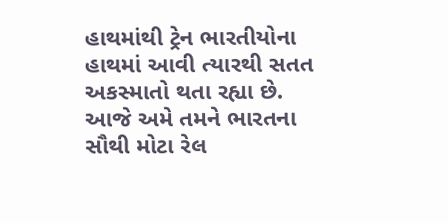હાથમાંથી ટ્રેન ભારતીયોના હાથમાં આવી ત્યારથી સતત અકસ્માતો થતા રહ્યા છે. આજે અમે તમને ભારતના સૌથી મોટા રેલ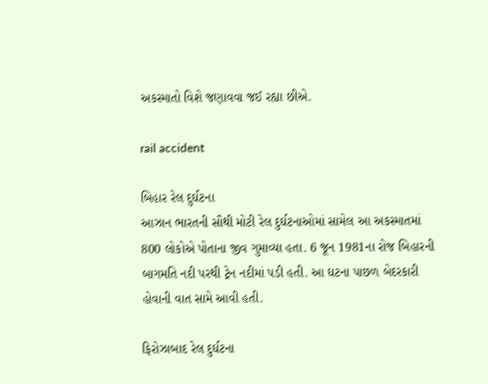અકસ્માતો વિશે જણાવવા જઈ રહ્યા છીએ.

rail accident

બિહાર રેલ દુર્ઘટના
આઝાન ભારતની સૌથી મોટી રેલ દુર્ઘટનાઓમાં સામેલ આ અકસ્માતમાં 800 લોકોએ પોતાના જીવ ગુમાવ્યા હતા. 6 જૂન 1981ના રોજ બિહારની બાગમતિ નદી પરથી ટ્રેન નદીમાં પડી હતી. આ ઘટના પાછળ બેદરકારી હોવાની વાત સામે આવી હતી.

ફિરોઝાબાદ રેલ દુર્ઘટના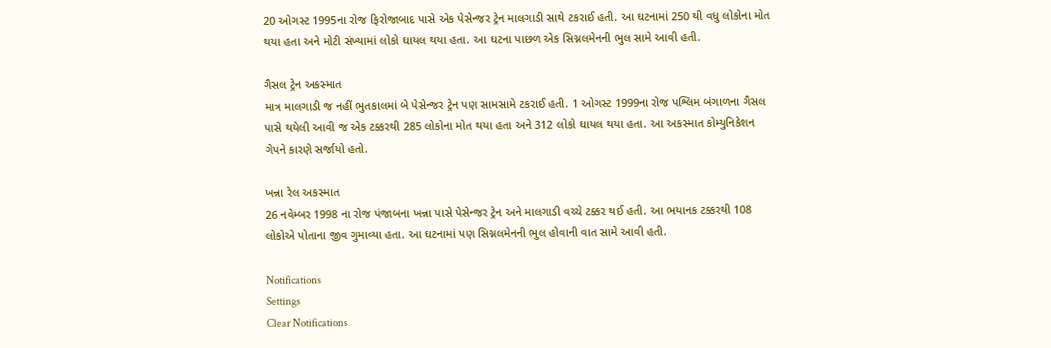20 ઓગસ્ટ 1995ના રોજ ફિરોજાબાદ પાસે એક પેસેન્જર ટ્રેન માલગાડી સાથે ટકરાઈ હતી. આ ઘટનામાં 250 થી વધુ લોકોના મોત થયા હતા અને મોટી સંખ્યામાં લોકો ઘાયલ થયા હતા. આ ઘટના પાછળ એક સિગ્નલમેનની ભુલ સામે આવી હતી.

ગૈસલ ટ્રેન અકસ્માત
માત્ર માલગાડી જ નહીં ભુતકાલમાં બે પેસેન્જર ટ્રેન પણ સામસામે ટકરાઈ હતી. 1 ઓગસ્ટ 1999ના રોજ પશ્લિમ બંગાળના ગૈસલ પાસે થયેલી આવી જ એક ટક્કરથી 285 લોકોના મોત થયા હતા અને 312 લોકો ઘાયલ થયા હતા. આ અકસ્માત કોમ્યુનિકેશન ગેપને કારણે સર્જાયો હતો.

ખન્ના રેલ અકસ્માત
26 નવેમ્બર 1998 ના રોજ પંજાબના ખન્ના પાસે પેસેન્જર ટ્રેન અને માલગાડી વચ્ચે ટક્કર થઈ હતી. આ ભયાનક ટક્કરથી 108 લોકોએ પોતાના જીવ ગુમાવ્યા હતા. આ ઘટનામાં પણ સિગ્નલમેનની ભુલ હોવાની વાત સામે આવી હતી.

Notifications
Settings
Clear Notifications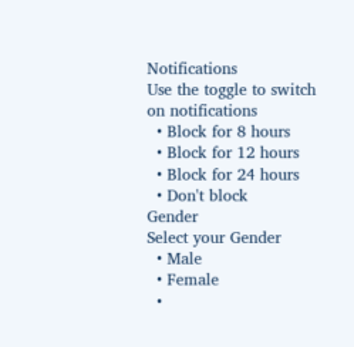Notifications
Use the toggle to switch on notifications
  • Block for 8 hours
  • Block for 12 hours
  • Block for 24 hours
  • Don't block
Gender
Select your Gender
  • Male
  • Female
  •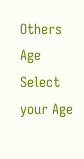Others
Age
Select your Age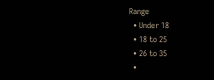Range
  • Under 18
  • 18 to 25
  • 26 to 35
  •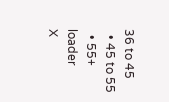36 to 45
  • 45 to 55
  • 55+
loader
X